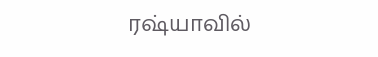ரஷ்யாவில்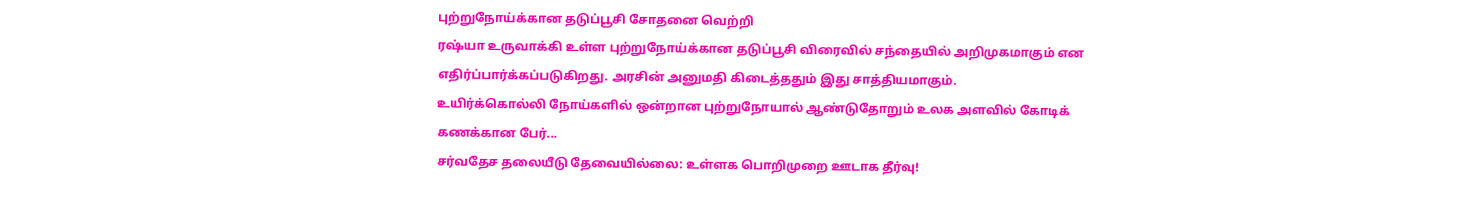புற்றுநோய்க்கான தடுப்பூசி சோதனை வெற்றி
ரஷ்யா உருவாக்கி உள்ள புற்றுநோய்க்கான தடுப்பூசி விரைவில் சந்தையில் அறிமுகமாகும் என எதிர்ப்பார்க்கப்படுகிறது. அரசின் அனுமதி கிடைத்ததும் இது சாத்தியமாகும்.
உயிர்க்கொல்லி நோய்களில் ஒன்றான புற்றுநோயால் ஆண்டுதோறும் உலக அளவில் கோடிக் கணக்கான பேர்...
சர்வதேச தலையீடு தேவையில்லை: உள்ளக பொறிமுறை ஊடாக தீர்வு!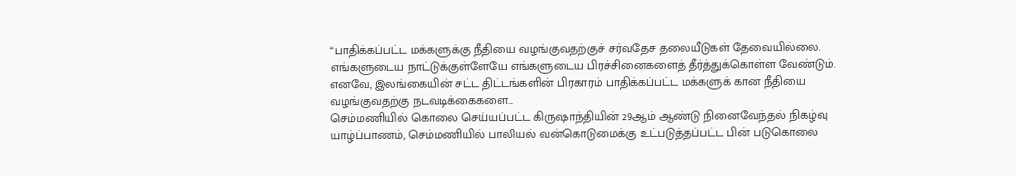“பாதிக்கப்பட்ட மக்களுக்கு நீதியை வழங்குவதற்குச் சர்வதேச தலையீடுகள் தேவையில்லை. எங்களுடைய நாட்டுக்குள்ளேயே எங்களுடைய பிரச்சினைகளைத் தீர்த்துக்கொள்ள வேண்டும். எனவே, இலங்கையின் சட்ட திட்டங்களின் பிரகாரம் பாதிக்கப்பட்ட மக்களுக் கான நீதியை வழங்குவதற்கு நடவடிக்கைகளை...
செம்மணியில் கொலை செய்யப்பட்ட கிருஷாந்தியின் 29ஆம் ஆண்டு நினைவேந்தல் நிகழ்வு
யாழ்ப்பாணம், செம்மணியில் பாலியல் வன்கொடுமைக்கு உட்படுத்தப்பட்ட பின் படுகொலை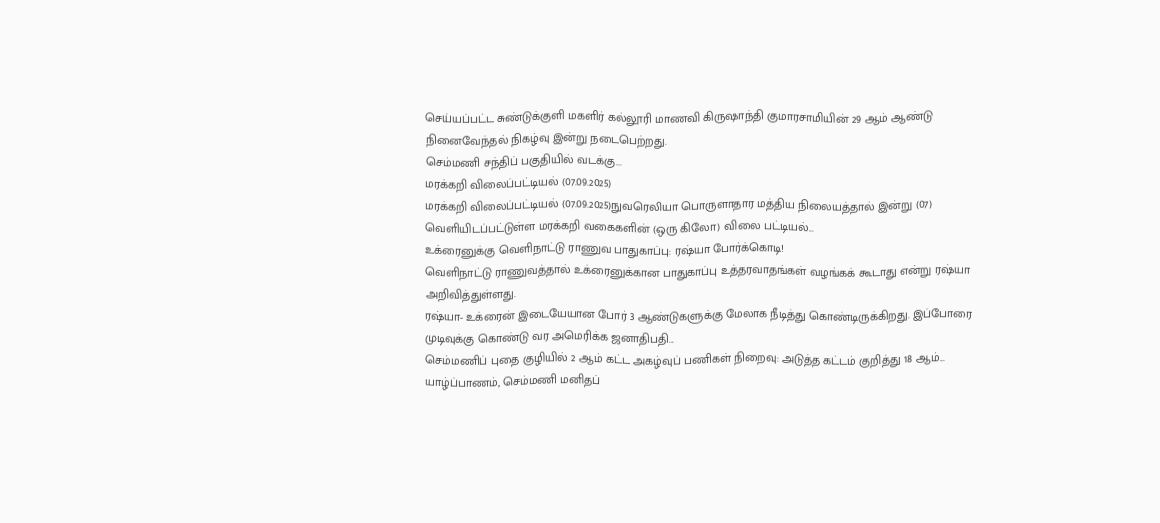செய்யப்பட்ட சுண்டுக்குளி மகளிர் கல்லூரி மாணவி கிருஷாந்தி குமாரசாமியின் 29 ஆம் ஆண்டு நினைவேந்தல் நிகழ்வு இன்று நடைபெற்றது.
செம்மணி சந்திப் பகுதியில் வடக்கு...
மரக்கறி விலைப்பட்டியல் (07.09.2025)
மரக்கறி விலைப்பட்டியல் (07.09.2025)நுவரெலியா பொருளாதார மத்திய நிலையத்தால் இன்று (07) வெளியிடப்பட்டுள்ள மரக்கறி வகைகளின் (ஒரு கிலோ) விலை பட்டியல்...
உக்ரைனுக்கு வெளிநாட்டு ராணுவ பாதுகாப்பு: ரஷ்யா போர்க்கொடி!
வெளிநாட்டு ராணுவத்தால் உக்ரைனுக்கான பாதுகாப்பு உத்தரவாதங்கள் வழங்கக் கூடாது என்று ரஷ்யா அறிவித்துள்ளது.
ரஷ்யா- உக்ரைன் இடையேயான போர் 3 ஆண்டுகளுக்கு மேலாக நீடித்து கொண்டிருக்கிறது. இப்போரை முடிவுக்கு கொண்டு வர அமெரிக்க ஜனாதிபதி...
செம்மணிப் புதை குழியில் 2 ஆம் கட்ட அகழ்வுப் பணிகள் நிறைவு: அடுத்த கட்டம் குறித்து 18 ஆம்...
யாழ்ப்பாணம், செம்மணி மனிதப்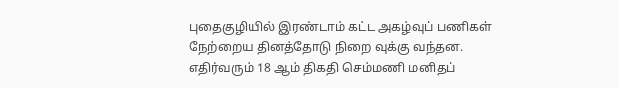புதைகுழியில் இரண்டாம் கட்ட அகழ்வுப் பணிகள் நேற்றைய தினத்தோடு நிறை வுக்கு வந்தன. எதிர்வரும் 18 ஆம் திகதி செம்மணி மனிதப்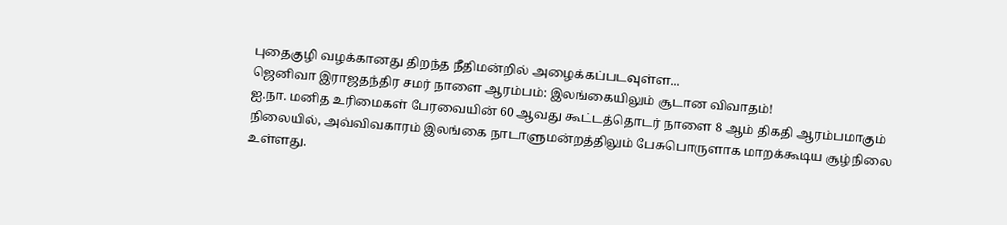புதைகுழி வழக்கானது திறந்த நீதிமன்றில் அழைக்கப்படவுள்ள...
ஜெனிவா இராஜதந்திர சமர் நாளை ஆரம்பம்: இலங்கையிலும் சூடான விவாதம்!
ஐ.நா. மனித உரிமைகள் பேரவையின் 60 ஆவது கூட்டத்தொடர் நாளை 8 ஆம் திகதி ஆரம்பமாகும் நிலையில், அவ்விவகாரம் இலங்கை நாடாளுமன்றத்திலும் பேசுபொருளாக மாறக்கூடிய சூழ்நிலை உள்ளது.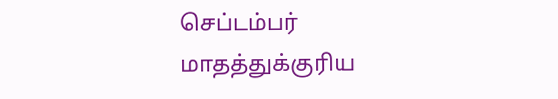செப்டம்பர் மாதத்துக்குரிய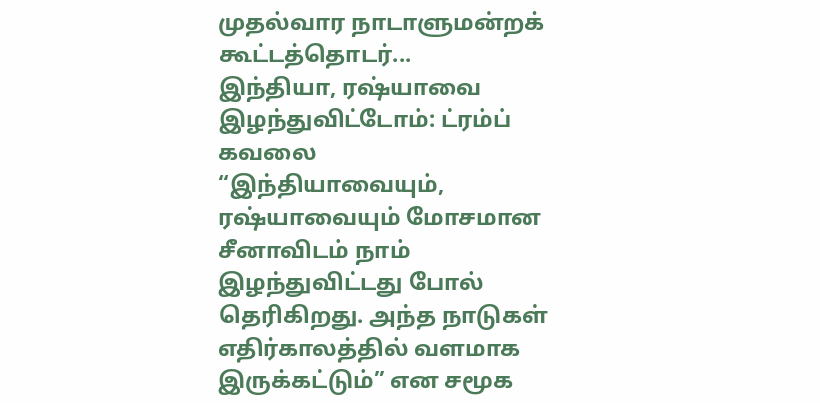முதல்வார நாடாளுமன்றக் கூட்டத்தொடர்...
இந்தியா, ரஷ்யாவை இழந்துவிட்டோம்: ட்ரம்ப் கவலை
“இந்தியாவையும், ரஷ்யாவையும் மோசமான சீனாவிடம் நாம் இழந்துவிட்டது போல் தெரிகிறது. அந்த நாடுகள் எதிர்காலத்தில் வளமாக இருக்கட்டும்” என சமூக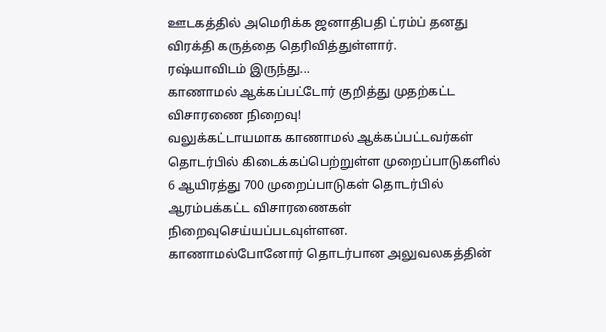ஊடகத்தில் அமெரிக்க ஜனாதிபதி ட்ரம்ப் தனது விரக்தி கருத்தை தெரிவித்துள்ளார்.
ரஷ்யாவிடம் இருந்து...
காணாமல் ஆக்கப்பட்டோர் குறித்து முதற்கட்ட விசாரணை நிறைவு!
வலுக்கட்டாயமாக காணாமல் ஆக்கப்பட்டவர்கள் தொடர்பில் கிடைக்கப்பெற்றுள்ள முறைப்பாடுகளில் 6 ஆயிரத்து 700 முறைப்பாடுகள் தொடர்பில் ஆரம்பக்கட்ட விசாரணைகள் நிறைவுசெய்யப்படவுள்ளன.
காணாமல்போனோர் தொடர்பான அலுவலகத்தின்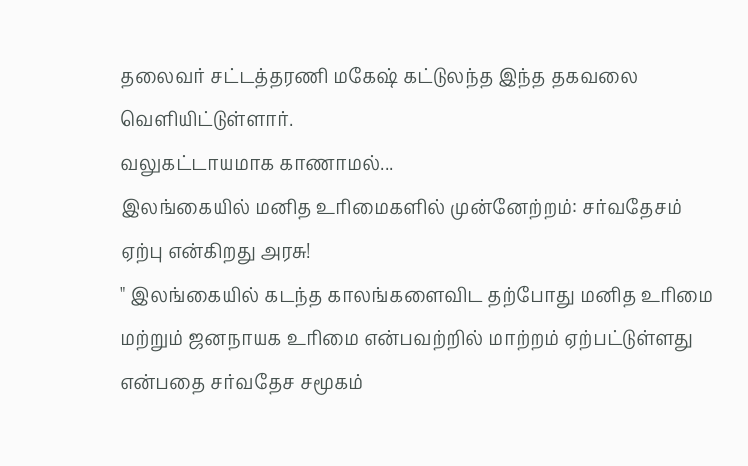தலைவர் சட்டத்தரணி மகேஷ் கட்டுலந்த இந்த தகவலை வெளியிட்டுள்ளார்.
வலுகட்டாயமாக காணாமல்...
இலங்கையில் மனித உரிமைகளில் முன்னேற்றம்: சர்வதேசம் ஏற்பு என்கிறது அரசு!
" இலங்கையில் கடந்த காலங்களைவிட தற்போது மனித உரிமை மற்றும் ஜனநாயக உரிமை என்பவற்றில் மாற்றம் ஏற்பட்டுள்ளது என்பதை சர்வதேச சமூகம்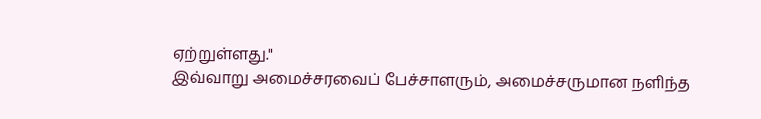ஏற்றுள்ளது."
இவ்வாறு அமைச்சரவைப் பேச்சாளரும், அமைச்சருமான நளிந்த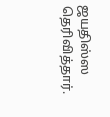ஜயதிஸ்ஸ தெரிவித்தார்.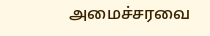அமைச்சரவை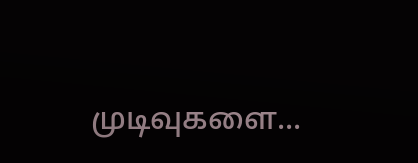முடிவுகளை...